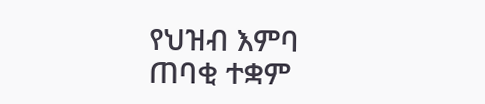የህዝብ እምባ ጠባቂ ተቋም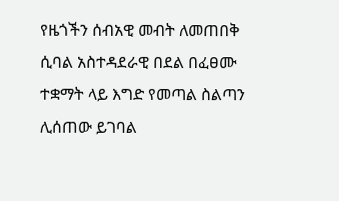የዜጎችን ሰብአዊ መብት ለመጠበቅ ሲባል አስተዳደራዊ በደል በፈፀሙ ተቋማት ላይ እግድ የመጣል ስልጣን ሊሰጠው ይገባል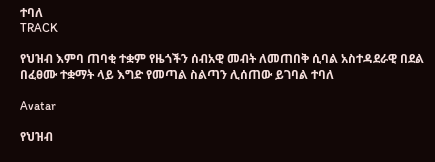ተባለ
TRACK

የህዝብ እምባ ጠባቂ ተቋም የዜጎችን ሰብአዊ መብት ለመጠበቅ ሲባል አስተዳደራዊ በደል በፈፀሙ ተቋማት ላይ እግድ የመጣል ስልጣን ሊሰጠው ይገባል ተባለ

Avatar

የህዝብ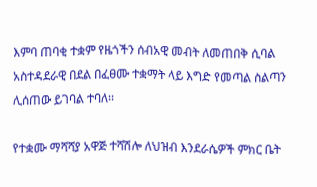እምባ ጠባቂ ተቋም የዜጎችን ሰብአዊ መብት ለመጠበቅ ሲባል አስተዳደራዊ በደል በፈፀሙ ተቋማት ላይ እግድ የመጣል ስልጣን ሊሰጠው ይገባል ተባለ፡፡

የተቋሙ ማሻሻያ አዋጅ ተሻሽሎ ለህዝብ እንደራሴዎች ምክር ቤት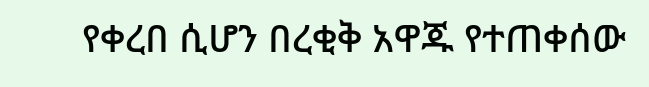የቀረበ ሲሆን በረቂቅ አዋጁ የተጠቀሰው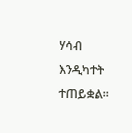ሃሳብ እንዲካተት ተጠይቋል፡፡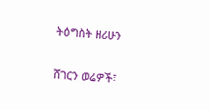ትዕግስት ዘሪሁን

ሸገርን ወሬዎች፣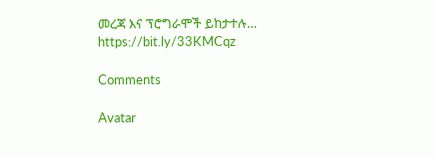መረጃ እና ፕሮግራሞች ይከታተሉ…
https://bit.ly/33KMCqz

Comments

Avatar